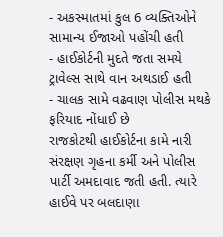- અકસ્માતમાં કુલ 6 વ્યક્તિઓને સામાન્ય ઈજાઓ પહોંચી હતી
- હાઈકોર્ટની મુદતે જતા સમયે ટ્રાવેલ્સ સાથે વાન અથડાઈ હતી
- ચાલક સામે વઢવાણ પોલીસ મથકે ફરિયાદ નોંધાઈ છે
રાજકોટથી હાઈકોર્ટના કામે નારી સંરક્ષણ ગૃહના કર્મી અને પોલીસ પાર્ટી અમદાવાદ જતી હતી. ત્યારે હાઈવે પર બલદાણા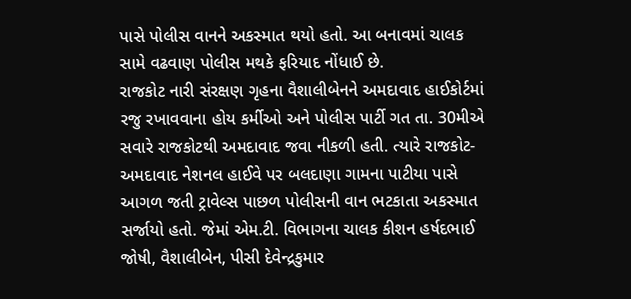પાસે પોલીસ વાનને અકસ્માત થયો હતો. આ બનાવમાં ચાલક સામે વઢવાણ પોલીસ મથકે ફરિયાદ નોંધાઈ છે.
રાજકોટ નારી સંરક્ષણ ગૃહના વૈશાલીબેનને અમદાવાદ હાઈકોર્ટમાં રજુ રખાવવાના હોય કર્મીઓ અને પોલીસ પાર્ટી ગત તા. 30મીએ સવારે રાજકોટથી અમદાવાદ જવા નીકળી હતી. ત્યારે રાજકોટ-અમદાવાદ નેશનલ હાઈવે પર બલદાણા ગામના પાટીયા પાસે આગળ જતી ટ્રાવેલ્સ પાછળ પોલીસની વાન ભટકાતા અકસ્માત સર્જાયો હતો. જેમાં એમ.ટી. વિભાગના ચાલક કીશન હર્ષદભાઈ જોષી, વૈશાલીબેન, પીસી દેવેન્દ્રકુમાર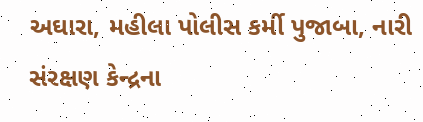અઘારા, મહીલા પોલીસ કર્મી પુજાબા, નારી સંરક્ષણ કેન્દ્રના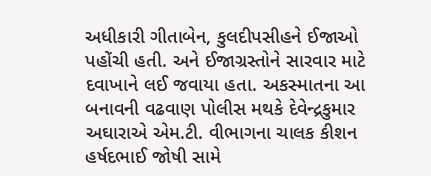અધીકારી ગીતાબેન, કુલદીપસીહને ઈજાઓ પહોંચી હતી. અને ઈજાગ્રસ્તોને સારવાર માટે દવાખાને લઈ જવાયા હતા. અકસ્માતના આ બનાવની વઢવાણ પોલીસ મથકે દેવેન્દ્રકુમાર અઘારાએ એમ.ટી. વીભાગના ચાલક કીશન હર્ષદભાઈ જોષી સામે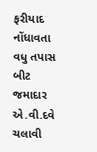ફરીયાદ નોંધાવતા વધુ તપાસ બીટ જમાદાર એ.વી.દવે ચલાવી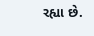રહ્યા છે.